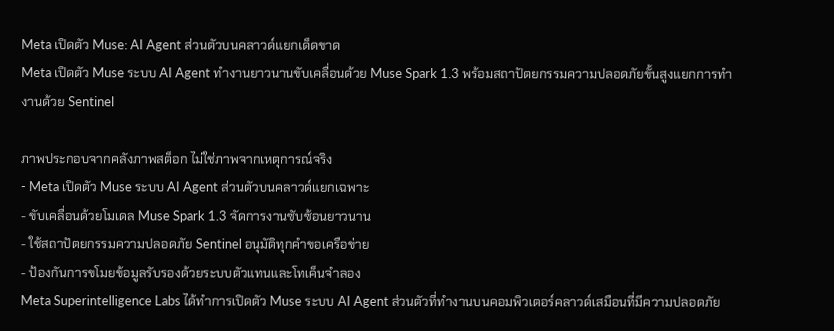Meta เปิดตัว Muse: AI Agent ส่วนตัวบนคลาวด์แยกเด็ดขาด
Meta เปิดตัว Muse ระบบ AI Agent ทำงานยาวนานขับเคลื่อนด้วย Muse Spark 1.3 พร้อมสถาปัตยกรรมความปลอดภัยขั้นสูงแยกการทำงานด้วย Sentinel

ภาพประกอบจากคลังภาพสต็อก ไม่ใช่ภาพจากเหตุการณ์จริง
- Meta เปิดตัว Muse ระบบ AI Agent ส่วนตัวบนคลาวด์แยกเฉพาะ
- ขับเคลื่อนด้วยโมเดล Muse Spark 1.3 จัดการงานซับซ้อนยาวนาน
- ใช้สถาปัตยกรรมความปลอดภัย Sentinel อนุมัติทุกคำขอเครือข่าย
- ป้องกันการขโมยข้อมูลรับรองด้วยระบบตัวแทนและโทเค็นจำลอง
Meta Superintelligence Labs ได้ทำการเปิดตัว Muse ระบบ AI Agent ส่วนตัวที่ทำงานบนคอมพิวเตอร์คลาวด์เสมือนที่มีความปลอดภัย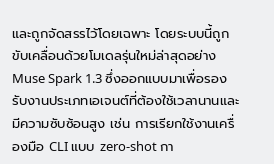และถูกจัดสรรไว้โดยเฉพาะ โดยระบบนี้ถูกขับเคลื่อนด้วยโมเดลรุ่นใหม่ล่าสุดอย่าง Muse Spark 1.3 ซึ่งออกแบบมาเพื่อรองรับงานประเภทเอเจนต์ที่ต้องใช้เวลานานและมีความซับซ้อนสูง เช่น การเรียกใช้งานเครื่องมือ CLI แบบ zero-shot กา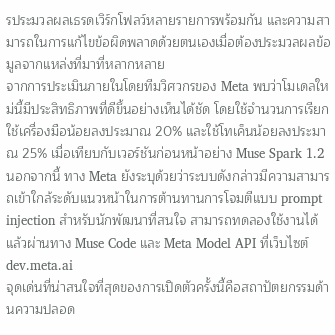รประมวลผลเธรดเวิร์กโฟลว์หลายรายการพร้อมกัน และความสามารถในการแก้ไขข้อผิดพลาดด้วยตนเองเมื่อต้องประมวลผลข้อมูลจากแหล่งที่มาที่หลากหลาย
จากการประเมินภายในโดยทีมวิศวกรของ Meta พบว่าโมเดลใหม่นี้มีประสิทธิภาพที่ดีขึ้นอย่างเห็นได้ชัด โดยใช้จำนวนการเรียกใช้เครื่องมือน้อยลงประมาณ 20% และใช้โทเค็นน้อยลงประมาณ 25% เมื่อเทียบกับเวอร์ชันก่อนหน้าอย่าง Muse Spark 1.2 นอกจากนี้ ทาง Meta ยังระบุด้วยว่าระบบดังกล่าวมีความสามารถเข้าใกล้ระดับแนวหน้าในการต้านทานการโจมตีแบบ prompt injection สำหรับนักพัฒนาที่สนใจ สามารถทดลองใช้งานได้แล้วผ่านทาง Muse Code และ Meta Model API ที่เว็บไซต์ dev.meta.ai
จุดเด่นที่น่าสนใจที่สุดของการเปิดตัวครั้งนี้คือสถาปัตยกรรมด้านความปลอด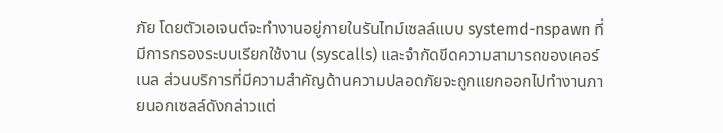ภัย โดยตัวเอเจนต์จะทำงานอยู่ภายในรันไทม์เซลล์แบบ systemd-nspawn ที่มีการกรองระบบเรียกใช้งาน (syscalls) และจำกัดขีดความสามารถของเคอร์เนล ส่วนบริการที่มีความสำคัญด้านความปลอดภัยจะถูกแยกออกไปทำงานภายนอกเซลล์ดังกล่าวแต่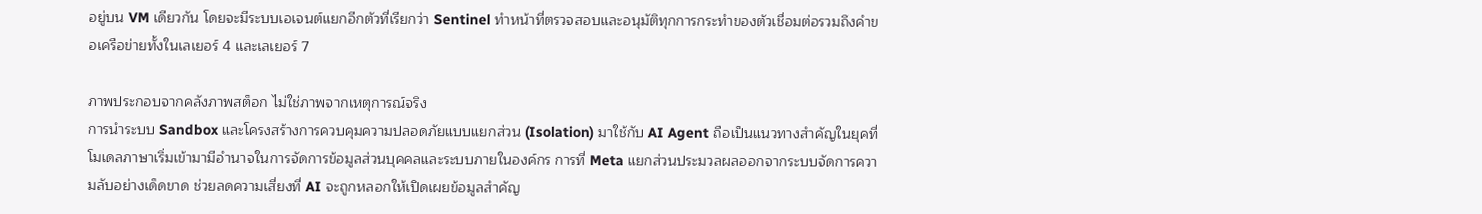อยู่บน VM เดียวกัน โดยจะมีระบบเอเจนต์แยกอีกตัวที่เรียกว่า Sentinel ทำหน้าที่ตรวจสอบและอนุมัติทุกการกระทำของตัวเชื่อมต่อรวมถึงคำขอเครือข่ายทั้งในเลเยอร์ 4 และเลเยอร์ 7

ภาพประกอบจากคลังภาพสต็อก ไม่ใช่ภาพจากเหตุการณ์จริง
การนำระบบ Sandbox และโครงสร้างการควบคุมความปลอดภัยแบบแยกส่วน (Isolation) มาใช้กับ AI Agent ถือเป็นแนวทางสำคัญในยุคที่โมเดลภาษาเริ่มเข้ามามีอำนาจในการจัดการข้อมูลส่วนบุคคลและระบบภายในองค์กร การที่ Meta แยกส่วนประมวลผลออกจากระบบจัดการความลับอย่างเด็ดขาด ช่วยลดความเสี่ยงที่ AI จะถูกหลอกให้เปิดเผยข้อมูลสำคัญ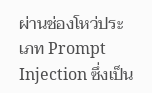ผ่านช่องโหว่ประเภท Prompt Injection ซึ่งเป็น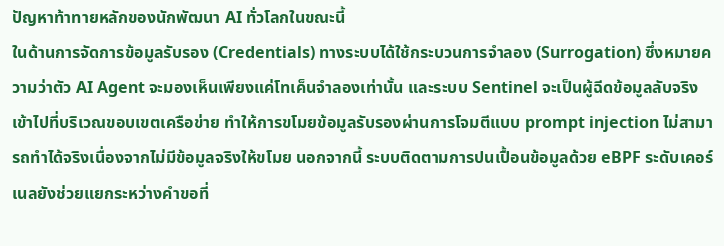ปัญหาท้าทายหลักของนักพัฒนา AI ทั่วโลกในขณะนี้
ในด้านการจัดการข้อมูลรับรอง (Credentials) ทางระบบได้ใช้กระบวนการจำลอง (Surrogation) ซึ่งหมายความว่าตัว AI Agent จะมองเห็นเพียงแค่โทเค็นจำลองเท่านั้น และระบบ Sentinel จะเป็นผู้ฉีดข้อมูลลับจริงเข้าไปที่บริเวณขอบเขตเครือข่าย ทำให้การขโมยข้อมูลรับรองผ่านการโจมตีแบบ prompt injection ไม่สามารถทำได้จริงเนื่องจากไม่มีข้อมูลจริงให้ขโมย นอกจากนี้ ระบบติดตามการปนเปื้อนข้อมูลด้วย eBPF ระดับเคอร์เนลยังช่วยแยกระหว่างคำขอที่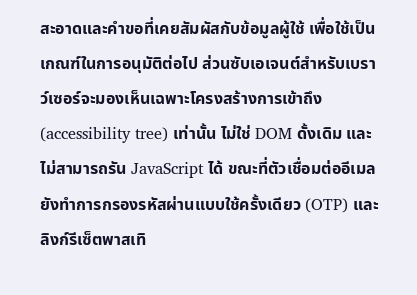สะอาดและคำขอที่เคยสัมผัสกับข้อมูลผู้ใช้ เพื่อใช้เป็นเกณฑ์ในการอนุมัติต่อไป ส่วนซับเอเจนต์สำหรับเบราว์เซอร์จะมองเห็นเฉพาะโครงสร้างการเข้าถึง (accessibility tree) เท่านั้น ไม่ใช่ DOM ดั้งเดิม และไม่สามารถรัน JavaScript ได้ ขณะที่ตัวเชื่อมต่ออีเมลยังทำการกรองรหัสผ่านแบบใช้ครั้งเดียว (OTP) และลิงก์รีเซ็ตพาสเทิ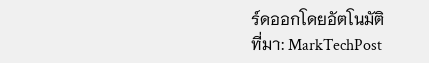ร์ดออกโดยอัตโนมัติ
ที่มา: MarkTechPost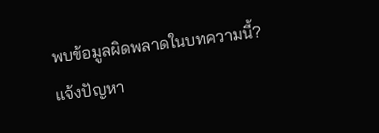พบข้อมูลผิดพลาดในบทความนี้? แจ้งปัญหา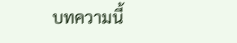บทความนี้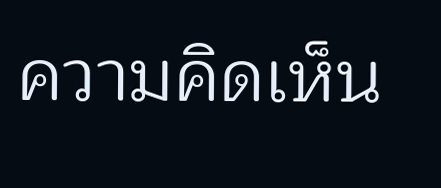ความคิดเห็น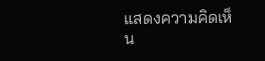แสดงความคิดเห็น